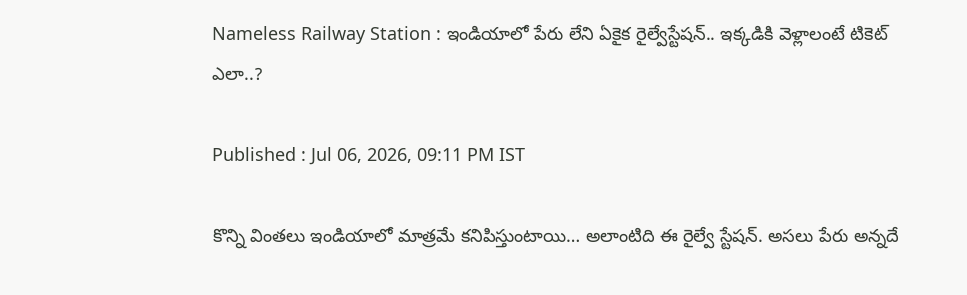Nameless Railway Station : ఇండియాలో పేరు లేని ఏకైక రైల్వేస్టేషన్.. ఇక్కడికి వెళ్లాలంటే టికెట్ ఎలా..?

Published : Jul 06, 2026, 09:11 PM IST

కొన్ని వింతలు ఇండియాలో మాత్రమే కనిపిస్తుంటాయి… అలాంటిది ఈ రైల్వే స్టేషన్. అసలు పేరు అన్నదే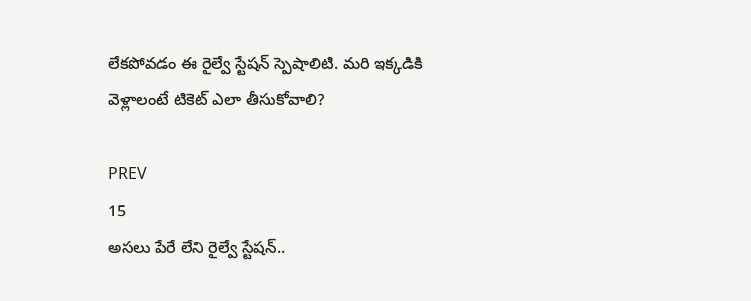లేకపోవడం ఈ రైల్వే స్టేషన్ స్పెషాలిటి. మరి ఇక్కడికి వెళ్లాలంటే టికెట్ ఎలా తీసుకోవాలి?

PREV
15
అసలు పేరే లేని రైల్వే స్టేషన్..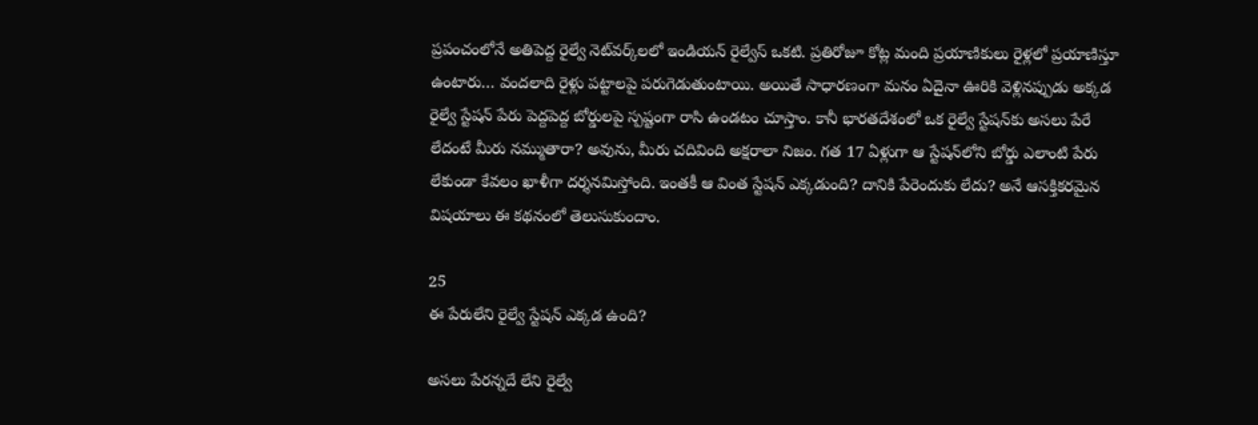ప్రపంచంలోనే అతిపెద్ద రైల్వే నెట్‌వర్క్‌లలో ఇండియన్ రైల్వేస్ ఒకటి. ప్రతిరోజూ కోట్ల మంది ప్రయాణికులు రైళ్లలో ప్రయాణిస్తూ ఉంటారు… వందలాది రైళ్లు పట్టాలపై పరుగెడుతుంటాయి. అయితే సాధారణంగా మనం ఏదైనా ఊరికి వెళ్లినప్పుడు అక్కడ రైల్వే స్టేషన్ పేరు పెద్దపెద్ద బోర్డులపై స్పష్టంగా రాసి ఉండటం చూస్తాం. కానీ భారతదేశంలో ఒక రైల్వే స్టేషన్‌కు అసలు పేరే లేదంటే మీరు నమ్ముతారా? అవును, మీరు చదివింది అక్షరాలా నిజం. గత 17 ఏళ్లుగా ఆ స్టేషన్‌లోని బోర్డు ఎలాంటి పేరు లేకుండా కేవలం ఖాళీగా దర్శనమిస్తోంది. ఇంతకీ ఆ వింత స్టేషన్ ఎక్కడుంది? దానికి పేరెందుకు లేదు? అనే ఆసక్తికరమైన విషయాలు ఈ కథనంలో తెలుసుకుందాం.

25
ఈ పేరులేని రైల్వే స్టేషన్ ఎక్కడ ఉంది?

అసలు పేరన్నదే లేని రైల్వే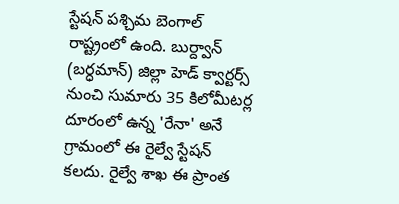స్టేషన్ పశ్చిమ బెంగాల్ రాష్ట్రంలో ఉంది. బుర్ద్వాన్ (బర్ధమాన్) జిల్లా హెడ్ క్వార్టర్స్ నుంచి సుమారు 35 కిలోమీటర్ల దూరంలో ఉన్న 'రేనా' అనే గ్రామంలో ఈ రైల్వే స్టేషన్ కలదు. రైల్వే శాఖ ఈ ప్రాంత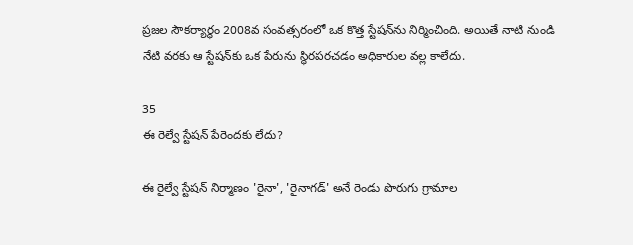ప్రజల సౌకర్యార్థం 2008వ సంవత్సరంలో ఒక కొత్త స్టేషన్‌ను నిర్మించింది. అయితే నాటి నుండి నేటి వరకు ఆ స్టేషన్‌కు ఒక పేరును స్థిరపరచడం అధికారుల వల్ల కాలేదు.

35
ఈ రెల్వే స్టేషన్ పేరెందకు లేదు?

ఈ రైల్వే స్టేషన్ నిర్మాణం 'రైనా', 'రైనాగడ్' అనే రెండు పొరుగు గ్రామాల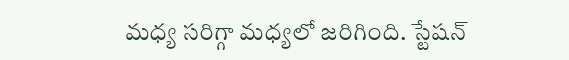మధ్య సరిగ్గా మధ్యలో జరిగింది. స్టేషన్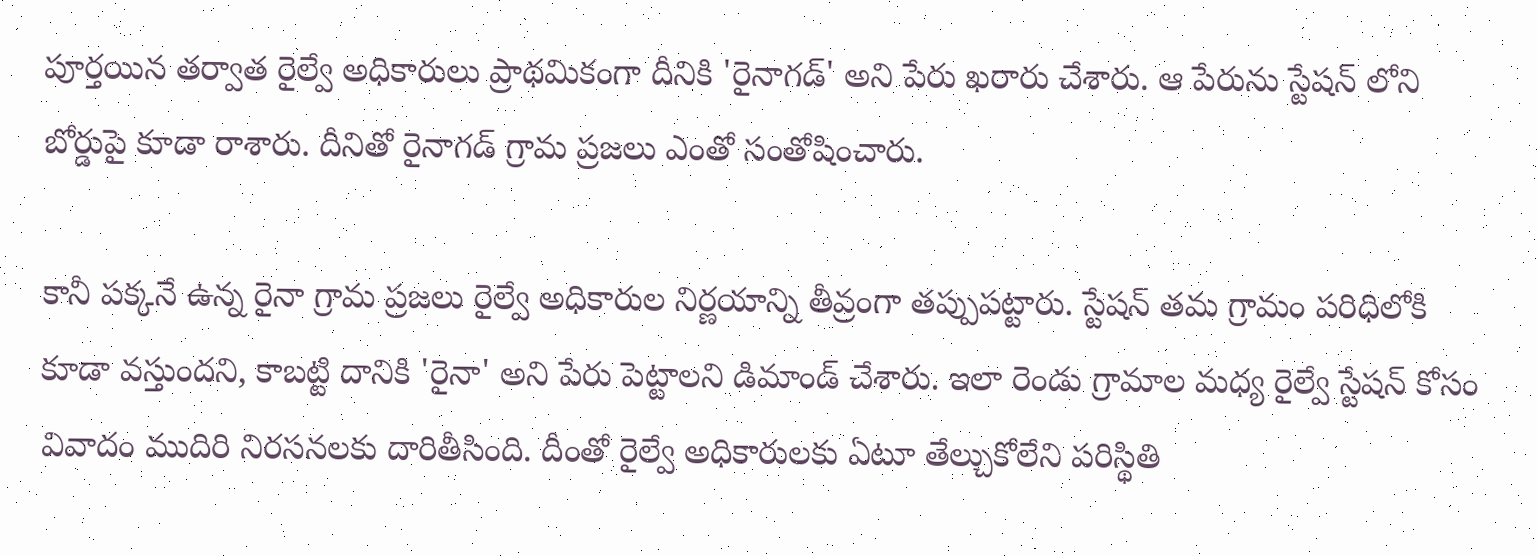పూర్తయిన తర్వాత రైల్వే అధికారులు ప్రాథమికంగా దీనికి 'రైనాగడ్' అని పేరు ఖరారు చేశారు. ఆ పేరును స్టేషన్ లోని బోర్డుపై కూడా రాశారు. దీనితో రైనాగడ్ గ్రామ ప్రజలు ఎంతో సంతోషించారు.

కానీ పక్కనే ఉన్న రైనా గ్రామ ప్రజలు రైల్వే అధికారుల నిర్ణయాన్ని తీవ్రంగా తప్పుపట్టారు. స్టేషన్ తమ గ్రామం పరిధిలోకి కూడా వస్తుందని, కాబట్టి దానికి 'రైనా' అని పేరు పెట్టాలని డిమాండ్ చేశారు. ఇలా రెండు గ్రామాల మధ్య రైల్వే స్టేషన్ కోసం వివాదం ముదిరి నిరసనలకు దారితీసింది. దీంతో రైల్వే అధికారులకు ఏటూ తేల్చుకోలేని పరిస్థితి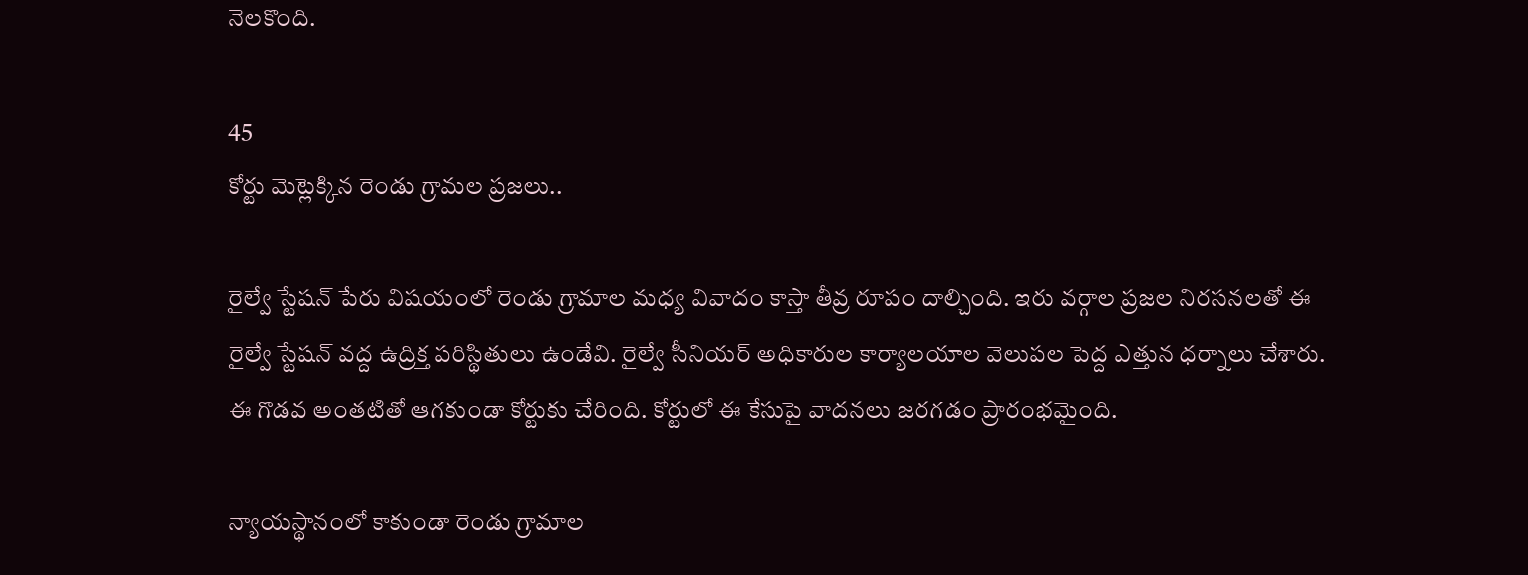నెలకొంది.

45
కోర్టు మెట్లెక్కిన రెండు గ్రామల ప్రజలు..

రైల్వే స్టేషన్ పేరు విషయంలో రెండు గ్రామాల మధ్య వివాదం కాస్తా తీవ్ర రూపం దాల్చింది. ఇరు వర్గాల ప్రజల నిరసనలతో ఈ రైల్వే స్టేషన్ వద్ద ఉద్రిక్త పరిస్థితులు ఉండేవి. రైల్వే సీనియర్ అధికారుల కార్యాలయాల వెలుపల పెద్ద ఎత్తున ధర్నాలు చేశారు. ఈ గొడవ అంతటితో ఆగకుండా కోర్టుకు చేరింది. కోర్టులో ఈ కేసుపై వాదనలు జరగడం ప్రారంభమైంది.

న్యాయస్థానంలో కాకుండా రెండు గ్రామాల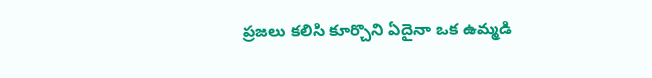ప్రజలు కలిసి కూర్చొని ఏదైనా ఒక ఉమ్మడి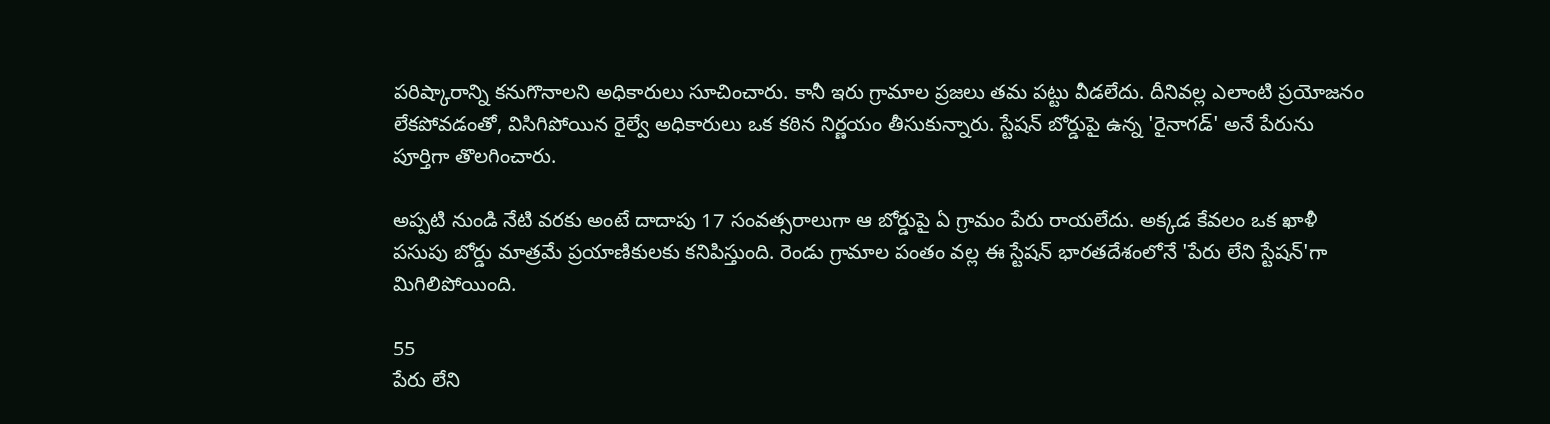పరిష్కారాన్ని కనుగొనాలని అధికారులు సూచించారు. కానీ ఇరు గ్రామాల ప్రజలు తమ పట్టు వీడలేదు. దీనివల్ల ఎలాంటి ప్రయోజనం లేకపోవడంతో, విసిగిపోయిన రైల్వే అధికారులు ఒక కఠిన నిర్ణయం తీసుకున్నారు. స్టేషన్ బోర్డుపై ఉన్న 'రైనాగడ్' అనే పేరును పూర్తిగా తొలగించారు.

అప్పటి నుండి నేటి వరకు అంటే దాదాపు 17 సంవత్సరాలుగా ఆ బోర్డుపై ఏ గ్రామం పేరు రాయలేదు. అక్కడ కేవలం ఒక ఖాళీ పసుపు బోర్డు మాత్రమే ప్రయాణికులకు కనిపిస్తుంది. రెండు గ్రామాల పంతం వల్ల ఈ స్టేషన్ భారతదేశంలోనే 'పేరు లేని స్టేషన్'గా మిగిలిపోయింది.

55
పేరు లేని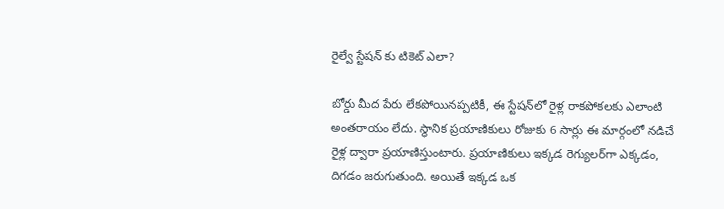రైల్వే స్టేషన్ కు టికెట్ ఎలా?

బోర్డు మీద పేరు లేకపోయినప్పటికీ, ఈ స్టేషన్‌లో రైళ్ల రాకపోకలకు ఎలాంటి అంతరాయం లేదు. స్థానిక ప్రయాణికులు రోజుకు 6 సార్లు ఈ మార్గంలో నడిచే రైళ్ల ద్వారా ప్రయాణిస్తుంటారు. ప్రయాణికులు ఇక్కడ రెగ్యులర్‌గా ఎక్కడం, దిగడం జరుగుతుంది. అయితే ఇక్కడ ఒక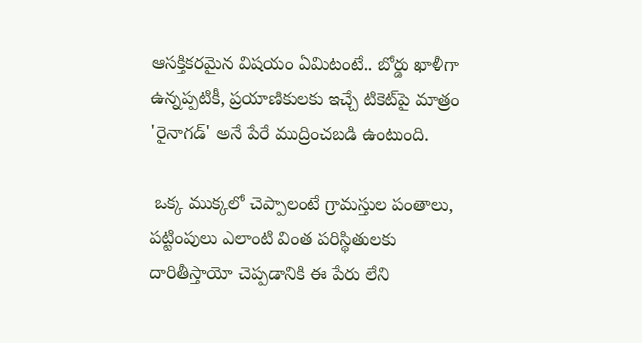ఆసక్తికరమైన విషయం ఏమిటంటే.. బోర్డు ఖాళీగా ఉన్నప్పటికీ, ప్రయాణికులకు ఇచ్చే టికెట్‌పై మాత్రం 'రైనాగడ్' అనే పేరే ముద్రించబడి ఉంటుంది.

 ఒక్క ముక్కలో చెప్పాలంటే గ్రామస్తుల పంతాలు, పట్టింపులు ఎలాంటి వింత పరిస్థితులకు దారితీస్తాయో చెప్పడానికి ఈ పేరు లేని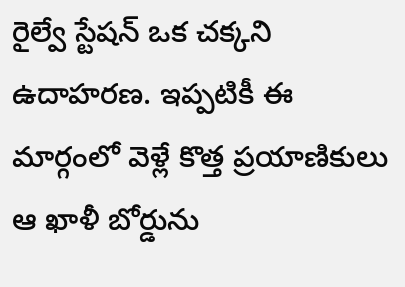రైల్వే స్టేషన్ ఒక చక్కని ఉదాహరణ. ఇప్పటికీ ఈ మార్గంలో వెళ్లే కొత్త ప్రయాణికులు ఆ ఖాళీ బోర్డును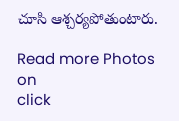చూసి ఆశ్చర్యపోతుంటారు.

Read more Photos on
click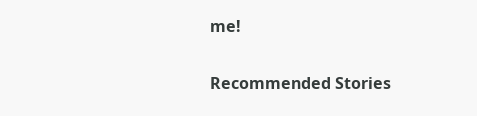me!

Recommended Stories